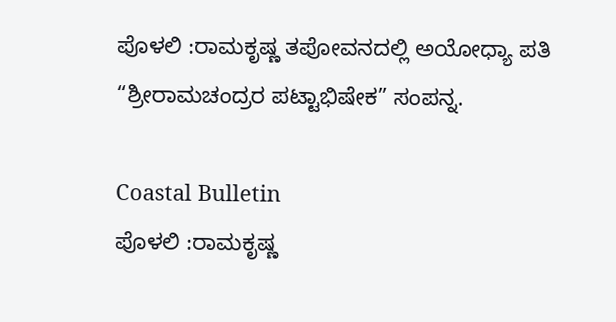ಪೊಳಲಿ :ರಾಮಕೃಷ್ಣ ತಪೋವನದಲ್ಲಿ ಅಯೋಧ್ಯಾ ಪತಿ “ಶ್ರೀರಾಮಚಂದ್ರರ ಪಟ್ಟಾಭಿಷೇಕ” ಸಂಪನ್ನ.

Coastal Bulletin
ಪೊಳಲಿ :ರಾಮಕೃಷ್ಣ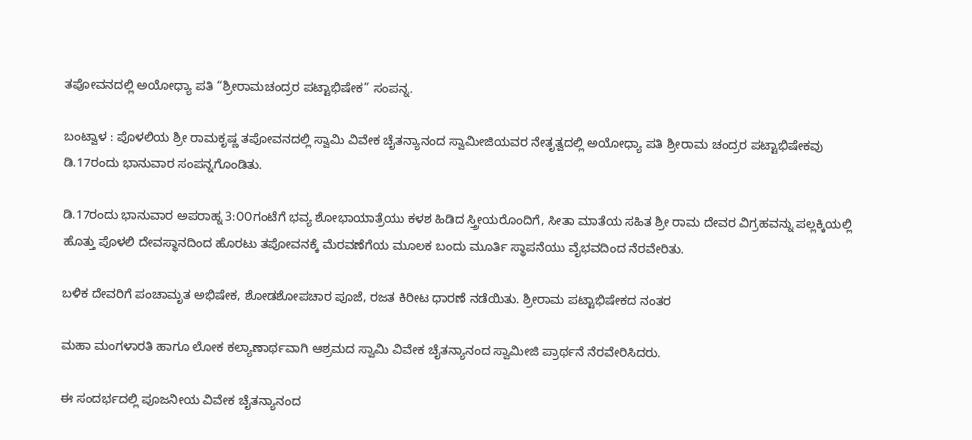ತಪೋವನದಲ್ಲಿ ಅಯೋಧ್ಯಾ ಪತಿ “ಶ್ರೀರಾಮಚಂದ್ರರ ಪಟ್ಟಾಭಿಷೇಕ” ಸಂಪನ್ನ.

ಬಂಟ್ವಾಳ : ಪೊಳಲಿಯ ಶ್ರೀ ರಾಮಕೃಷ್ಣ ತಪೋವನದಲ್ಲಿ ಸ್ವಾಮಿ ವಿವೇಕ ಚೈತನ್ಯಾನಂದ ಸ್ವಾಮೀಜಿಯವರ ನೇತೃತ್ವದಲ್ಲಿ ಅಯೋಧ್ಯಾ ಪತಿ ಶ್ರೀರಾಮ ಚಂದ್ರರ ಪಟ್ಟಾಭಿಷೇಕವು ಡಿ.17ರಂದು ಭಾನುವಾರ ಸಂಪನ್ನಗೊಂಡಿತು.

ಡಿ.17ರಂದು ಭಾನುವಾರ ಅಪರಾಹ್ನ 3:೦೦ಗಂಟೆಗೆ ಭವ್ಯ ಶೋಭಾಯಾತ್ರೆಯು ಕಳಶ ಹಿಡಿದ ಸ್ತ್ರೀಯರೊಂದಿಗೆ, ಸೀತಾ ಮಾತೆಯ ಸಹಿತ ಶ್ರೀ ರಾಮ ದೇವರ ವಿಗ್ರಹವನ್ನು ಪಲ್ಲಕ್ಕಿಯಲ್ಲಿ ಹೊತ್ತು ಪೊಳಲಿ ದೇವಸ್ಥಾನದಿಂದ ಹೊರಟು ತಪೋವನಕ್ಕೆ ಮೆರವಣೆಗೆಯ ಮೂಲಕ ಬಂದು ಮೂರ್ತಿ ಸ್ಥಾಪನೆಯು ವೈಭವದಿಂದ ನೆರವೇರಿತು.

ಬಳಿಕ ದೇವರಿಗೆ ಪಂಚಾಮೃತ ಅಭಿಷೇಕ, ಶೋಡಶೋಪಚಾರ ಪೂಜೆ, ರಜತ ಕಿರೀಟ ಧಾರಣೆ ನಡೆಯಿತು. ಶ್ರೀರಾಮ ಪಟ್ಟಾಭಿಷೇಕದ ನಂತರ

ಮಹಾ ಮಂಗಳಾರತಿ ಹಾಗೂ ಲೋಕ ಕಲ್ಯಾಣಾರ್ಥವಾಗಿ ಆಶ್ರಮದ ಸ್ವಾಮಿ ವಿವೇಕ ಚೈತನ್ಯಾನಂದ ಸ್ವಾಮೀಜಿ ಪ್ರಾರ್ಥನೆ ನೆರವೇರಿಸಿದರು.

ಈ ಸಂದರ್ಭದಲ್ಲಿ ಪೂಜನೀಯ ವಿವೇಕ ಚೈತನ್ಯಾನಂದ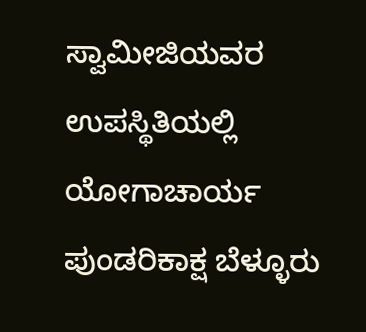ಸ್ವಾಮೀಜಿಯವರ ಉಪಸ್ಥಿತಿಯಲ್ಲಿ ಯೋಗಾಚಾರ್ಯ ಪುಂಡರಿಕಾಕ್ಷ ಬೆಳ್ಳೂರು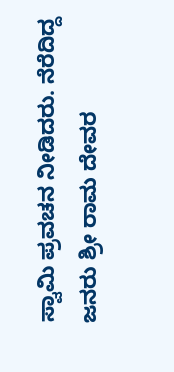ಸ್ವಾಮಿ ಪ್ರವಚನ ನೀಡಿದರು. ನೆರೆದಿದ್ದ ಜನರು ಶ್ರೀ ರಾಮ ದೇವರ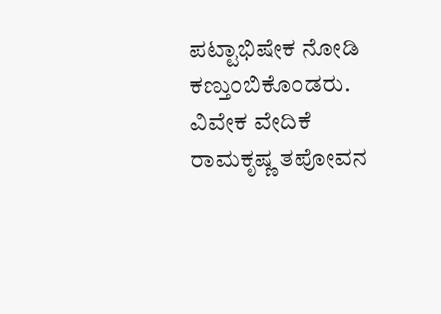ಪಟ್ಟಾಭಿಷೇಕ ನೋಡಿ ಕಣ್ತುಂಬಿಕೊಂಡರು. ವಿವೇಕ ವೇದಿಕೆ ರಾಮಕೃಷ್ಣ ತಪೋವನ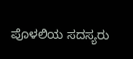ಪೊಳಲಿಯ ಸದಸ್ಯರು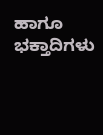ಹಾಗೂ ಭಕ್ತಾದಿಗಳು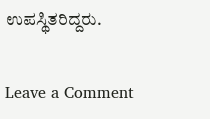ಉಪಸ್ಥಿತರಿದ್ದರು.

Leave a Comment